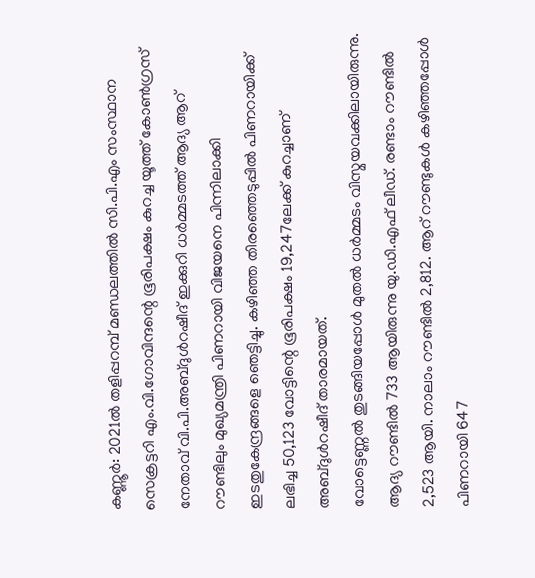കണ്ണൂർ: 2021ൽ തളിപ്പറമ്പ് മണ്ഡലത്തിൽ സി.പി.എം സംസ്ഥാന സെക്രട്ടറി എം.വി.ഗോവിന്ദന്റെ ഭൂരിപക്ഷം കുറച്ച യൂത്ത് കോൺഗ്രസ് നേതാവ് വി.പി.അബ്ദുൾറഷീദ് ഇക്കുറി ധർമ്മടത്ത് ആദ്യ ആറ് റൗണ്ടിലും മുഖ്യമന്ത്രി പിണറായി വിജയനെ പിന്നിലാക്കി ഇടതുകേന്ദ്രങ്ങളെ ഞെട്ടിച്ചു. കഴിഞ്ഞ തിരഞ്ഞെടുപ്പിൽ പിണറായിക്ക് ലഭിച്ച 50,123 വോട്ടിന്റെ ഭൂരിപക്ഷം 19,247ലേക്ക് കുറച്ചാണ് അബ്ദുൾറഷീദ് താരമായത്.
വോട്ടെണ്ണൽ തുടങ്ങിയപ്പോൾ മുതൽ ധർമ്മടം വിസ്മയവക്കിലായിരുന്നു. ആദ്യ റൗണ്ടിൽ 733 ആയിരുന്നു യു.ഡി.എഫ് ലീഡ്. രണ്ടാം റൗണ്ടിൽ 2,523 ആയി. നാലാം റൗണ്ടിൽ 2,812. ആറ് റൗണ്ടുകൾ കഴിഞ്ഞപ്പോൾ പിണറായി 647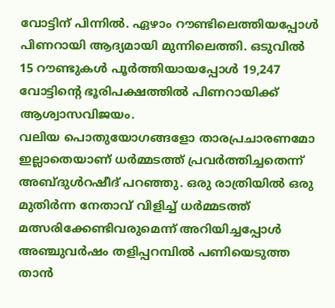വോട്ടിന് പിന്നിൽ. ഏഴാം റൗണ്ടിലെത്തിയപ്പോൾ പിണറായി ആദ്യമായി മുന്നിലെത്തി. ഒടുവിൽ 15 റൗണ്ടുകൾ പൂർത്തിയായപ്പോൾ 19,247 വോട്ടിന്റെ ഭൂരിപക്ഷത്തിൽ പിണറായിക്ക് ആശ്വാസവിജയം.
വലിയ പൊതുയോഗങ്ങളോ താരപ്രചാരണമോ ഇല്ലാതെയാണ് ധർമ്മടത്ത് പ്രവർത്തിച്ചതെന്ന് അബ്ദുൾറഷീദ് പറഞ്ഞു. ഒരു രാത്രിയിൽ ഒരു മുതിർന്ന നേതാവ് വിളിച്ച് ധർമ്മടത്ത് മത്സരിക്കേണ്ടിവരുമെന്ന് അറിയിച്ചപ്പോൾ അഞ്ചുവർഷം തളിപ്പറമ്പിൽ പണിയെടുത്ത താൻ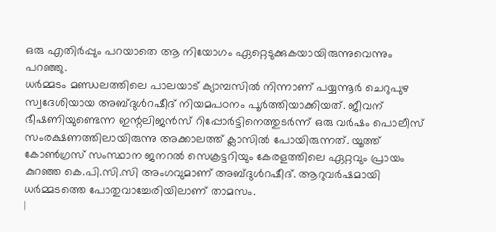ഒരു എതിർപ്പും പറയാതെ ആ നിയോഗം ഏറ്റെടുക്കുകയായിരുന്നുവെന്നും പറഞ്ഞു.
ധർമ്മടം മണ്ഡലത്തിലെ പാലയാട് ക്യാമ്പസിൽ നിന്നാണ് പയ്യന്നൂർ ചെറുപുഴ സ്വദേശിയായ അബ്ദുൾറഷീദ് നിയമപഠനം പൂർത്തിയാക്കിയത്. ജീവന് ഭീഷണിയുണ്ടെന്ന ഇന്റലിജൻസ് റിപ്പോർട്ടിനെത്തുടർന്ന് ഒരു വർഷം പൊലീസ് സംരക്ഷണത്തിലായിരുന്നു അക്കാലത്ത് ക്ലാസിൽ പോയിരുന്നത്. യൂത്ത് കോൺഗ്രസ് സംസ്ഥാന ജനറൽ സെക്രട്ടറിയും കേരളത്തിലെ ഏറ്റവും പ്രായം കുറഞ്ഞ കെ.പി.സി.സി അംഗവുമാണ് അബ്ദുൾറഷീദ്. ആറുവർഷമായി ധർമ്മടത്തെ പോതുവാച്ചേരിയിലാണ് താമസം.
|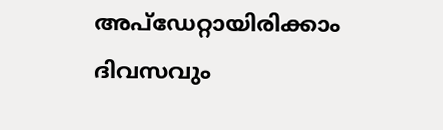അപ്ഡേറ്റായിരിക്കാം ദിവസവും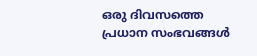ഒരു ദിവസത്തെ പ്രധാന സംഭവങ്ങൾ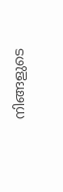നിങ്ങളുടെ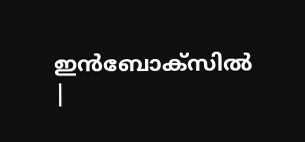ഇൻബോക്സിൽ |